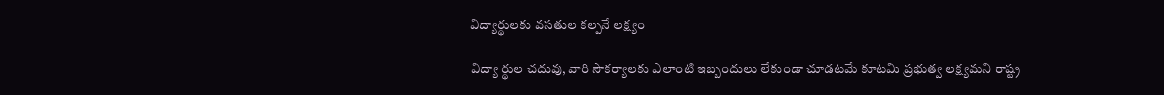విద్యార్థులకు వసతుల కల్పనే లక్ష్యం

విద్యా ర్థుల చదువు, వారి సౌకర్యాలకు ఎలాంటి ఇబ్బందులు లేకుండా చూడటమే కూటమి ప్రభుత్వ లక్ష్యమని రాష్ట్ర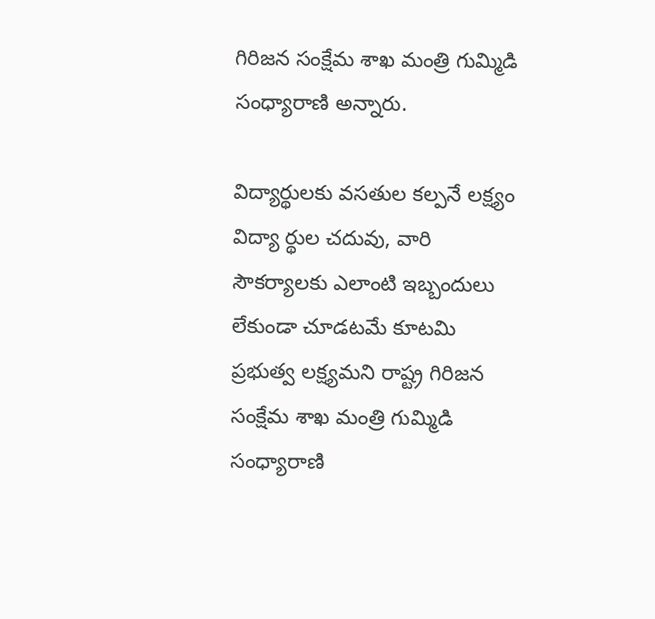గిరిజన సంక్షేమ శాఖ మంత్రి గుమ్మిడి సంధ్యారాణి అన్నారు.

విద్యార్థులకు వసతుల కల్పనే లక్ష్యం
విద్యా ర్థుల చదువు, వారి సౌకర్యాలకు ఎలాంటి ఇబ్బందులు లేకుండా చూడటమే కూటమి ప్రభుత్వ లక్ష్యమని రాష్ట్ర గిరిజన సంక్షేమ శాఖ మంత్రి గుమ్మిడి సంధ్యారాణి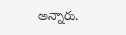అన్నారు.